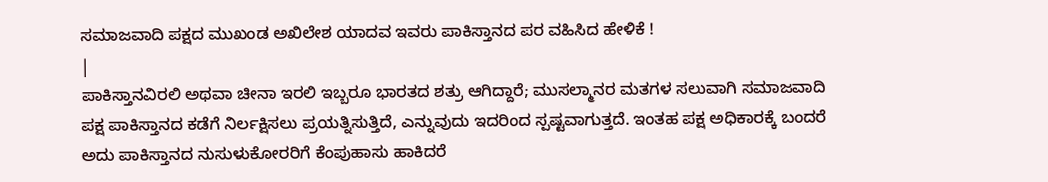ಸಮಾಜವಾದಿ ಪಕ್ಷದ ಮುಖಂಡ ಅಖಿಲೇಶ ಯಾದವ ಇವರು ಪಾಕಿಸ್ತಾನದ ಪರ ವಹಿಸಿದ ಹೇಳಿಕೆ !
|
ಪಾಕಿಸ್ತಾನವಿರಲಿ ಅಥವಾ ಚೀನಾ ಇರಲಿ ಇಬ್ಬರೂ ಭಾರತದ ಶತ್ರು ಆಗಿದ್ದಾರೆ; ಮುಸಲ್ಮಾನರ ಮತಗಳ ಸಲುವಾಗಿ ಸಮಾಜವಾದಿ ಪಕ್ಷ ಪಾಕಿಸ್ತಾನದ ಕಡೆಗೆ ನಿರ್ಲಕ್ಷಿಸಲು ಪ್ರಯತ್ನಿಸುತ್ತಿದೆ, ಎನ್ನುವುದು ಇದರಿಂದ ಸ್ಪಷ್ಟವಾಗುತ್ತದೆ. ಇಂತಹ ಪಕ್ಷ ಅಧಿಕಾರಕ್ಕೆ ಬಂದರೆ ಅದು ಪಾಕಿಸ್ತಾನದ ನುಸುಳುಕೋರರಿಗೆ ಕೆಂಪುಹಾಸು ಹಾಕಿದರೆ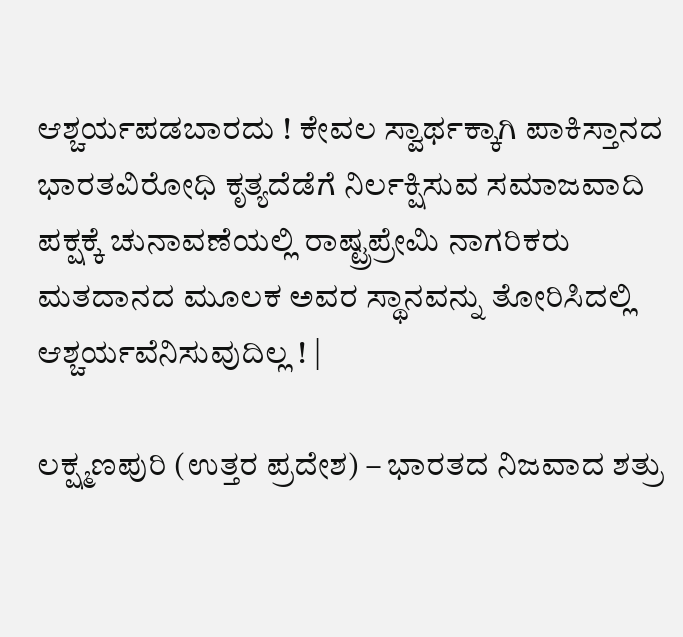ಆಶ್ಚರ್ಯಪಡಬಾರದು ! ಕೇವಲ ಸ್ವಾರ್ಥಕ್ಕಾಗಿ ಪಾಕಿಸ್ತಾನದ ಭಾರತವಿರೋಧಿ ಕೃತ್ಯದೆಡೆಗೆ ನಿರ್ಲಕ್ಷಿಸುವ ಸಮಾಜವಾದಿ ಪಕ್ಷಕ್ಕೆ ಚುನಾವಣೆಯಲ್ಲಿ ರಾಷ್ಟ್ರಪ್ರೇಮಿ ನಾಗರಿಕರು ಮತದಾನದ ಮೂಲಕ ಅವರ ಸ್ಥಾನವನ್ನು ತೋರಿಸಿದಲ್ಲಿ ಆಶ್ಚರ್ಯವೆನಿಸುವುದಿಲ್ಲ ! |

ಲಕ್ಷ್ಮಣಪುರಿ (ಉತ್ತರ ಪ್ರದೇಶ) – ಭಾರತದ ನಿಜವಾದ ಶತ್ರು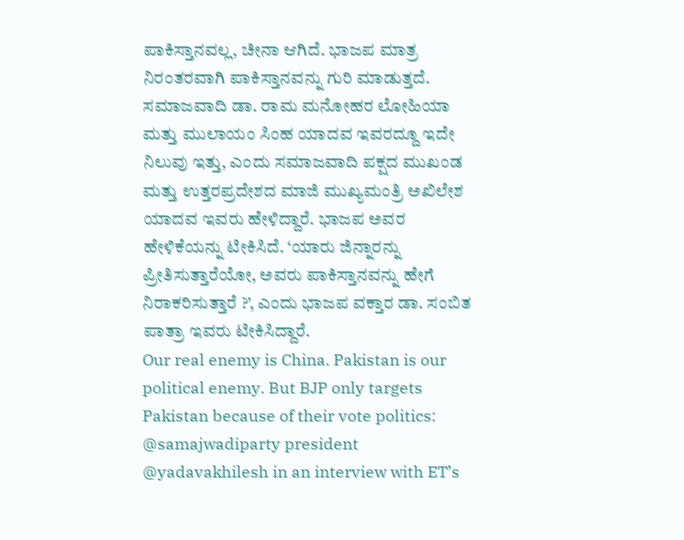ಪಾಕಿಸ್ತಾನವಲ್ಲ, ಚೀನಾ ಆಗಿದೆ. ಭಾಜಪ ಮಾತ್ರ ನಿರಂತರವಾಗಿ ಪಾಕಿಸ್ತಾನವನ್ನು ಗುರಿ ಮಾಡುತ್ತದೆ. ಸಮಾಜವಾದಿ ಡಾ. ರಾಮ ಮನೋಹರ ಲೋಹಿಯಾ ಮತ್ತು ಮುಲಾಯಂ ಸಿಂಹ ಯಾದವ ಇವರದ್ದೂ ಇದೇ ನಿಲುವು ಇತ್ತು, ಎಂದು ಸಮಾಜವಾದಿ ಪಕ್ಷದ ಮುಖಂಡ ಮತ್ತು ಉತ್ತರಪ್ರದೇಶದ ಮಾಜಿ ಮುಖ್ಯಮಂತ್ರಿ ಅಖಿಲೇಶ ಯಾದವ ಇವರು ಹೇಳಿದ್ದಾರೆ. ಭಾಜಪ ಅವರ ಹೇಳಿಕೆಯನ್ನು ಟೀಕಿಸಿದೆ. ‘ಯಾರು ಜಿನ್ನಾರನ್ನು ಪ್ರೀತಿಸುತ್ತಾರೆಯೋ, ಅವರು ಪಾಕಿಸ್ತಾನವನ್ನು ಹೇಗೆ ನಿರಾಕರಿಸುತ್ತಾರೆ ?’, ಎಂದು ಭಾಜಪ ವಕ್ತಾರ ಡಾ. ಸಂಬಿತ ಪಾತ್ರಾ ಇವರು ಟೀಕಿಸಿದ್ದಾರೆ.
Our real enemy is China. Pakistan is our political enemy. But BJP only targets Pakistan because of their vote politics: @samajwadiparty president @yadavakhilesh in an interview with ET’s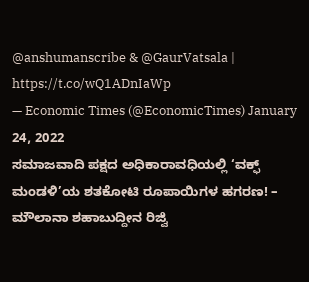@anshumanscribe & @GaurVatsala | https://t.co/wQ1ADnIaWp
— Economic Times (@EconomicTimes) January 24, 2022
ಸಮಾಜವಾದಿ ಪಕ್ಷದ ಅಧಿಕಾರಾವಧಿಯಲ್ಲಿ ‘ವಕ್ಫ್ ಮಂಡಳಿ’ಯ ಶತಕೋಟಿ ರೂಪಾಯಿಗಳ ಹಗರಣ! – ಮೌಲಾನಾ ಶಹಾಬುದ್ದೀನ ರಿಜ್ವಿ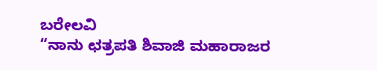ಬರೇಲವಿ
“ನಾನು ಛತ್ರಪತಿ ಶಿವಾಜಿ ಮಹಾರಾಜರ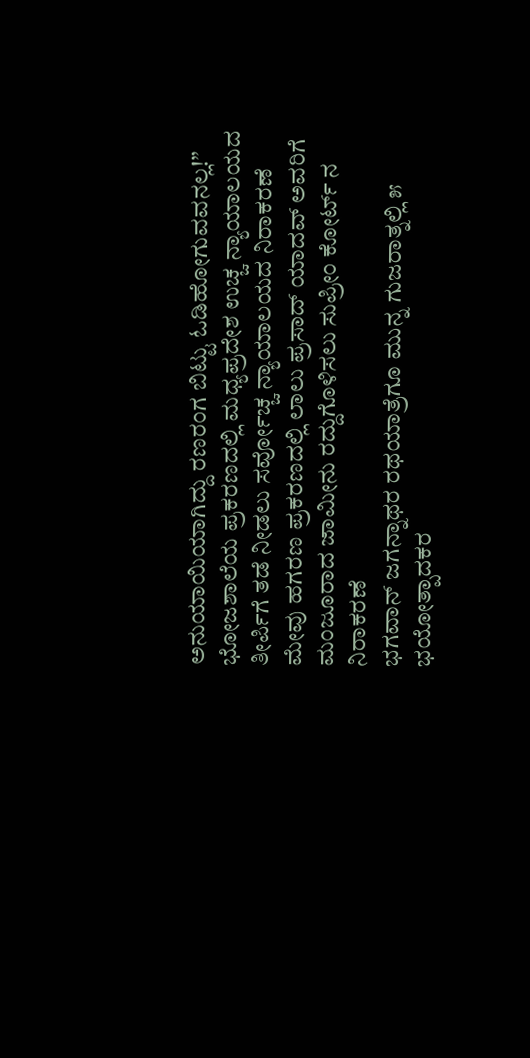ಅನುಯಾಯಿಯಾಗಿದ್ದು ರಣರಂಗ ಬಿಟ್ಟು ಓಡಿಹೋಗುವವನಲ್ಲ!”
ಭೋಜಶಾಲೆಯ ಪ್ರಕರಣದಲ್ಲಿ ಮಧ್ಯಪ್ರದೇಶ ಉಚ್ಚ ನ್ಯಾಯಾಲಯದ ತೀರ್ಪಿಗೆ ತಡೆ ನೀಡಲು ಸರ್ವೋಚ್ಚ ನ್ಯಾಯಾಲಯದ ನಿರಾಕರಣೆ
ಮೇವು ಹಗರಣ ಪ್ರಕರಣದಲ್ಲಿ ಲಾಲು ಪ್ರಸಾದ್ ಯಾದವ್ ಅವರಿಗೆ ಮಂಜೂರಾದ ಜಾಮೀನು ರದ್ದುಗೊಳಿಸಲು ಸುಪ್ರೀಂ ಕೋರ್ಟ್ ನ ನಿರಾಕರಣೆ
ಭಗವಾನ್ ಜಗನ್ನಾಥರ ರಥಯಾತ್ರೆಗೂ ಮುನ್ನ ಗುಜರಾತ್ನಲ್ಲಿ ೫ ಭಯೋತ್ಪಾದಕರ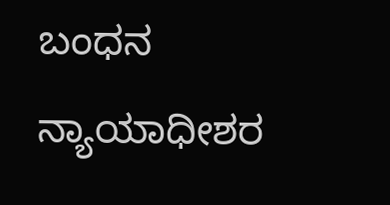ಬಂಧನ
ನ್ಯಾಯಾಧೀಶರ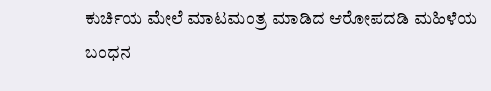ಕುರ್ಚಿಯ ಮೇಲೆ ಮಾಟಮಂತ್ರ ಮಾಡಿದ ಆರೋಪದಡಿ ಮಹಿಳೆಯ ಬಂಧನ